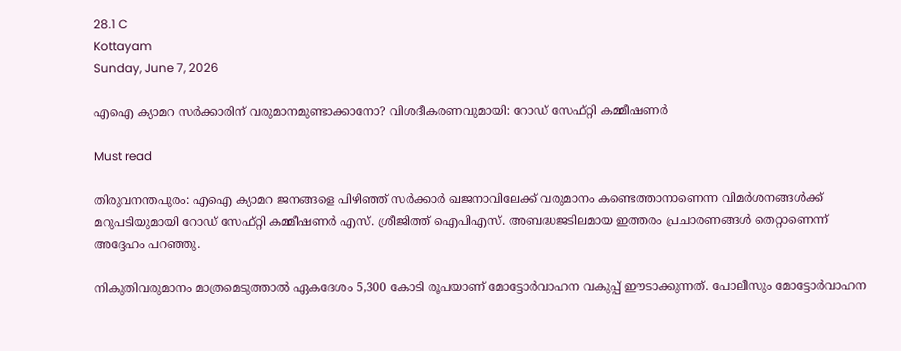28.1 C
Kottayam
Sunday, June 7, 2026

എഐ ക്യാമറ സർക്കാരിന് വരുമാനമുണ്ടാക്കാനോ? വിശദീകരണവുമായി: റോഡ് സേഫ്റ്റി കമ്മീഷണർ

Must read

തിരുവനന്തപുരം: എഐ ക്യാമറ ജനങ്ങളെ പിഴിഞ്ഞ് സര്‍ക്കാര്‍ ഖജനാവിലേക്ക് വരുമാനം കണ്ടെത്താനാണെന്ന വിമര്‍ശനങ്ങള്‍ക്ക് മറുപടിയുമായി റോഡ് സേഫ്റ്റി കമ്മീഷണര്‍ എസ്. ശ്രീജിത്ത് ഐപിഎസ്. അബദ്ധജടിലമായ ഇത്തരം പ്രചാരണങ്ങള്‍ തെറ്റാണെന്ന് അദ്ദേഹം പറഞ്ഞു.

നികുതിവരുമാനം മാത്രമെടുത്താല്‍ ഏകദേശം 5,300 കോടി രൂപയാണ് മോട്ടോര്‍വാഹന വകുപ്പ് ഈടാക്കുന്നത്. പോലീസും മോട്ടോര്‍വാഹന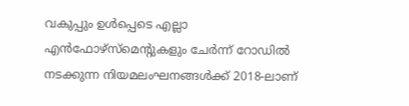വകുപ്പും ഉള്‍പ്പെടെ എല്ലാ എന്‍ഫോഴ്സ്മെന്റുകളും ചേര്‍ന്ന് റോഡില്‍ നടക്കുന്ന നിയമലംഘനങ്ങള്‍ക്ക് 2018-ലാണ്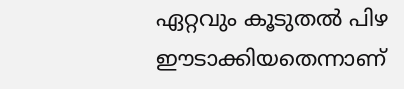ഏറ്റവും കൂടുതല്‍ പിഴ ഈടാക്കിയതെന്നാണ്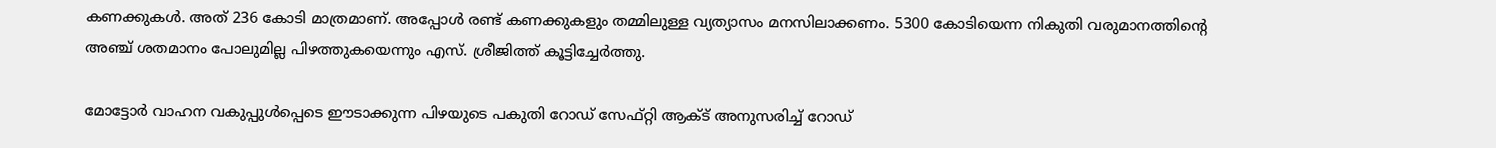കണക്കുകള്‍. അത് 236 കോടി മാത്രമാണ്. അപ്പോള്‍ രണ്ട് കണക്കുകളും തമ്മിലുള്ള വ്യത്യാസം മനസിലാക്കണം. 5300 കോടിയെന്ന നികുതി വരുമാനത്തിന്റെ അഞ്ച് ശതമാനം പോലുമില്ല പിഴത്തുകയെന്നും എസ്. ശ്രീജിത്ത് കൂട്ടിച്ചേര്‍ത്തു.

മോട്ടോര്‍ വാഹന വകുപ്പുള്‍പ്പെടെ ഈടാക്കുന്ന പിഴയുടെ പകുതി റോഡ് സേഫ്റ്റി ആക്ട് അനുസരിച്ച് റോഡ്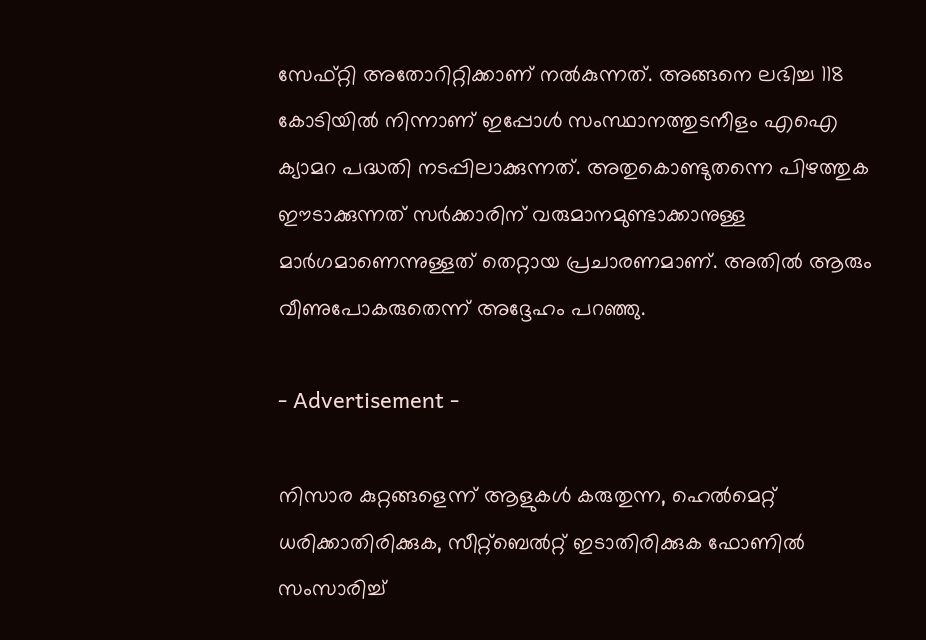സേഫ്റ്റി അതോറിറ്റിക്കാണ് നല്‍കുന്നത്. അങ്ങനെ ലഭിച്ച 118 കോടിയില്‍ നിന്നാണ് ഇപ്പോള്‍ സംസ്ഥാനത്തുടനീളം എഐ ക്യാമറ പദ്ധതി നടപ്പിലാക്കുന്നത്. അതുകൊണ്ടുതന്നെ പിഴത്തുക ഈടാക്കുന്നത് സര്‍ക്കാരിന് വരുമാനമുണ്ടാക്കാനുള്ള മാര്‍ഗമാണെന്നുള്ളത് തെറ്റായ പ്രചാരണമാണ്. അതില്‍ ആരും വീണുപോകരുതെന്ന് അദ്ദേഹം പറഞ്ഞു.

- Advertisement -

നിസാര കുറ്റങ്ങളെന്ന് ആളുകള്‍ കരുതുന്ന, ഹെല്‍മെറ്റ് ധരിക്കാതിരിക്കുക, സീറ്റ്ബെല്‍റ്റ് ഇടാതിരിക്കുക ഫോണില്‍ സംസാരിച്ച്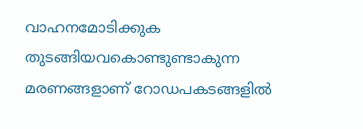വാഹനമോടിക്കുക തുടങ്ങിയവകൊണ്ടുണ്ടാകുന്ന മരണങ്ങളാണ് റോഡപകടങ്ങളില്‍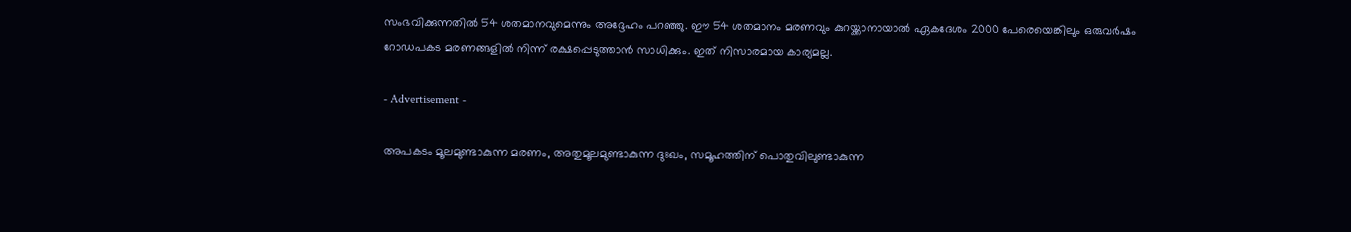സംഭവിക്കുന്നതില്‍ 54 ശതമാനവുമെന്നും അദ്ദേഹം പറഞ്ഞു. ഈ 54 ശതമാനം മരണവും കുറയ്ക്കാനായാല്‍ ഏകദേശം 2000 പേരെയെങ്കിലും ഒരുവര്‍ഷം റോഡപകട മരണങ്ങളില്‍ നിന്ന് രക്ഷപ്പെടുത്താന്‍ സാധിക്കും. ഇത് നിസാരമായ കാര്യമല്ല.

- Advertisement -

അപകടം മൂലമുണ്ടാകുന്ന മരണം, അതുമൂലമുണ്ടാകുന്ന ദുഃഖം, സമൂഹത്തിന് പൊതുവിലുണ്ടാകുന്ന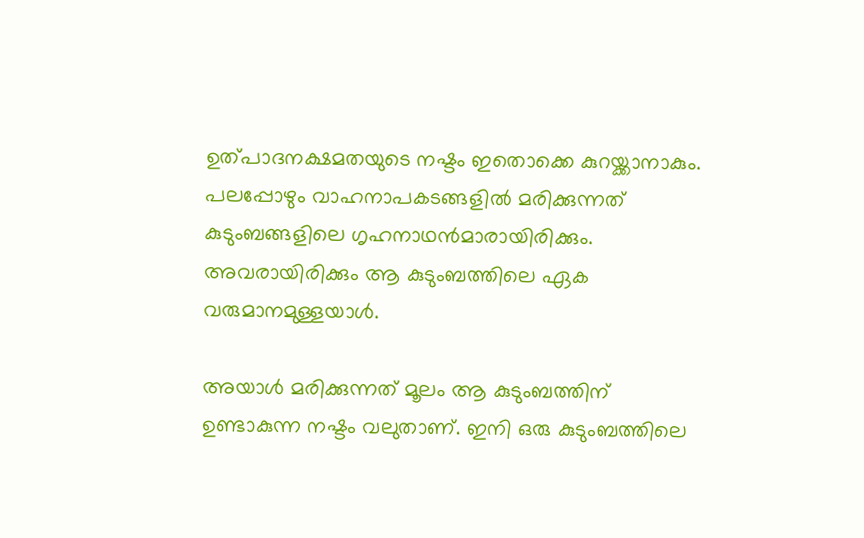ഉത്പാദനക്ഷമതയുടെ നഷ്ടം ഇതൊക്കെ കുറയ്ക്കാനാകും. പലപ്പോഴും വാഹനാപകടങ്ങളില്‍ മരിക്കുന്നത് കുടുംബങ്ങളിലെ ഗൃഹനാഥന്‍മാരായിരിക്കും. അവരായിരിക്കും ആ കുടുംബത്തിലെ ഏക വരുമാനമുള്ളയാള്‍.

അയാള്‍ മരിക്കുന്നത് മൂലം ആ കുടുംബത്തിന് ഉണ്ടാകുന്ന നഷ്ടം വലുതാണ്. ഇനി ഒരു കുടുംബത്തിലെ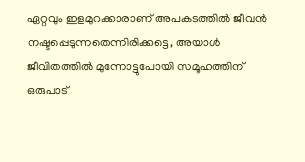ഏറ്റവും ഇളമുറക്കാരാണ് അപകടത്തില്‍ ജീവന്‍ നഷ്ടപ്പെടുന്നതെന്നിരിക്കട്ടെ, അയാള്‍ ജീവിതത്തില്‍ മുന്നോട്ടുപോയി സമൂഹത്തിന് ഒരുപാട്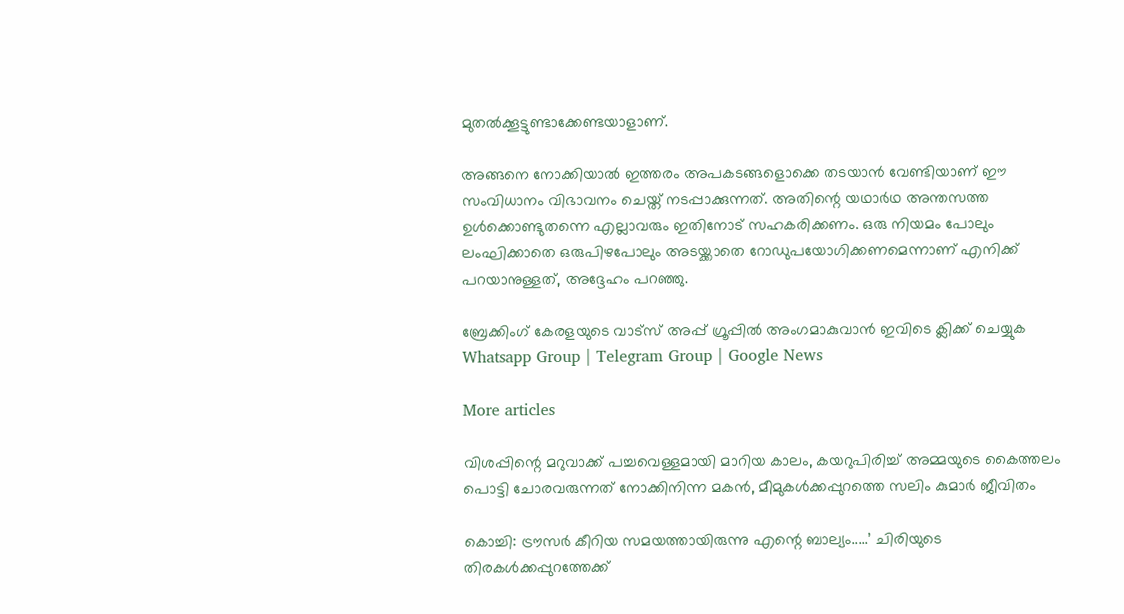മുതല്‍ക്കൂട്ടുണ്ടാക്കേണ്ടയാളാണ്.

അങ്ങനെ നോക്കിയാല്‍ ഇത്തരം അപകടങ്ങളൊക്കെ തടയാന്‍ വേണ്ടിയാണ് ഈ സംവിധാനം വിഭാവനം ചെയ്ത് നടപ്പാക്കുന്നത്. അതിന്റെ യഥാര്‍ഥ അന്തസത്ത ഉള്‍ക്കൊണ്ടുതന്നെ എല്ലാവരും ഇതിനോട് സഹകരിക്കണം. ഒരു നിയമം പോലും ലംഘിക്കാതെ ഒരുപിഴപോലും അടയ്ക്കാതെ റോഡുപയോഗിക്കണമെന്നാണ് എനിക്ക് പറയാനുള്ളത്, അദ്ദേഹം പറഞ്ഞു.

ബ്രേക്കിംഗ് കേരളയുടെ വാട്സ് അപ്പ് ഗ്രൂപ്പിൽ അംഗമാകുവാൻ ഇവിടെ ക്ലിക്ക് ചെയ്യുക Whatsapp Group | Telegram Group | Google News

More articles

വിശപ്പിന്റെ മറുവാക്ക് പച്ചവെള്ളമായി മാറിയ കാലം, കയറുപിരിച്ച് അമ്മയുടെ കൈത്തലം പൊട്ടി ചോരവരുന്നത് നോക്കിനിന്ന മകൻ, മീമുകൾക്കപ്പുറത്തെ സലിം കുമാർ ജീവിതം

കൊച്ചി: ട്രൗസർ കീറിയ സമയത്തായിരുന്നു എന്റെ ബാല്യം.....’ ചിരിയുടെ തിരകൾക്കപ്പുറത്തേക്ക്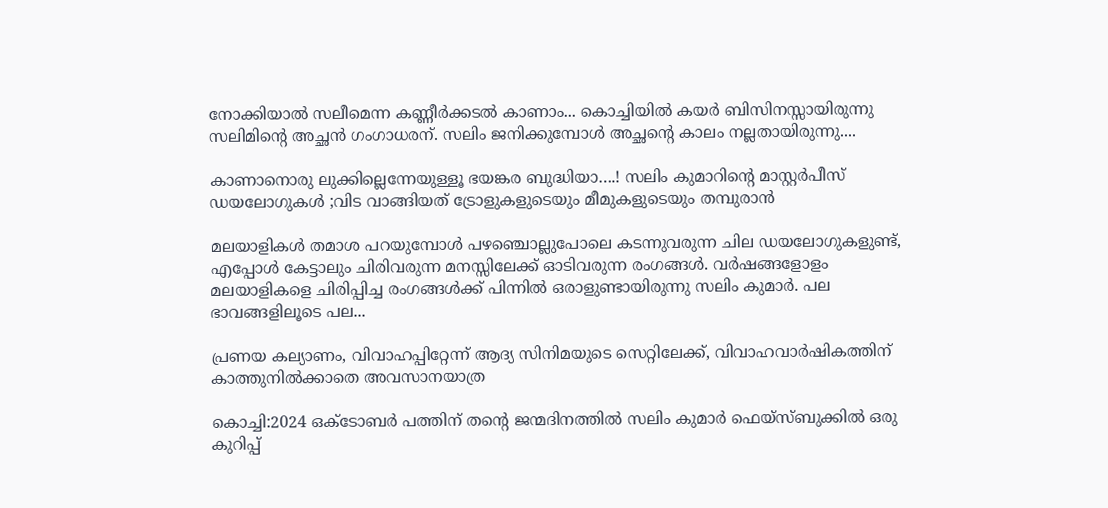നോക്കിയാൽ സലീമെന്ന കണ്ണീർക്കടൽ കാണാം... കൊച്ചിയിൽ കയർ ബിസിനസ്സായിരുന്നു സലിമിന്റെ അച്ഛൻ ഗംഗാധരന്. സലിം ജനിക്കുമ്പോൾ അച്ഛന്റെ കാലം നല്ലതായിരുന്നു....

കാണാനൊരു ലുക്കില്ലെന്നേയുള്ളൂ ഭയങ്കര ബുദ്ധിയാ….! സലിം കുമാറിൻ്റെ മാസ്റ്റർപീസ് ഡയലോഗുകൾ ;വിട വാങ്ങിയത് ട്രോളുകളുടെയും മീമുകളുടെയും തമ്പുരാൻ

മലയാളികൾ തമാശ പറയുമ്പോൾ പഴഞ്ചൊല്ലുപോലെ കടന്നുവരുന്ന ചില ഡയലോഗുകളുണ്ട്, എപ്പോൾ കേട്ടാലും ചിരിവരുന്ന മനസ്സിലേക്ക് ഓടിവരുന്ന രംഗങ്ങൾ. വർഷങ്ങളോളം മലയാളികളെ ചിരിപ്പിച്ച രംഗങ്ങൾക്ക് പിന്നിൽ ഒരാളുണ്ടായിരുന്നു സലിം കുമാർ. പല ഭാവങ്ങളിലൂടെ പല...

പ്രണയ കല്യാണം, വിവാഹപ്പിറ്റേന്ന് ആദ്യ സിനിമയുടെ സെറ്റിലേക്ക്‌, വിവാഹവാർഷികത്തിന് കാത്തുനിൽക്കാതെ അവസാനയാത്ര

കൊച്ചി:2024 ഒക്ടോബർ പത്തിന് തന്റെ ജന്മദിനത്തിൽ സലിം കുമാർ ഫെയ്‌സ്ബുക്കിൽ ഒരു കുറിപ്പ്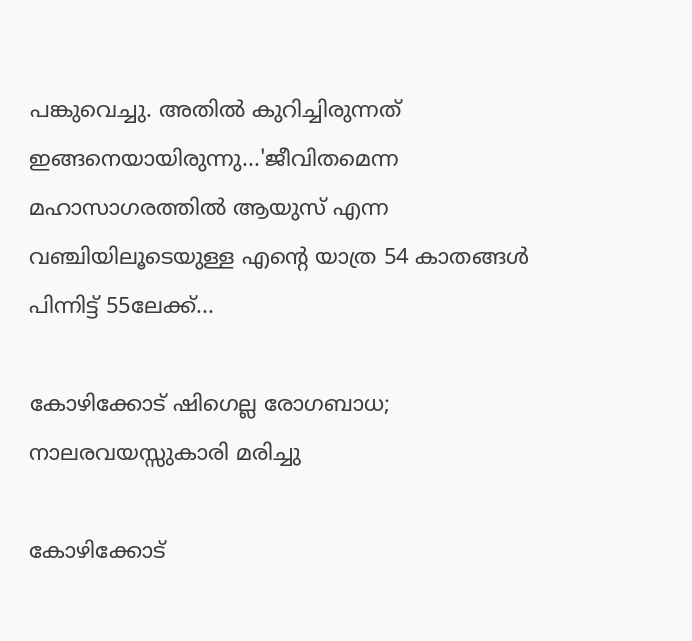പങ്കുവെച്ചു. അതിൽ കുറിച്ചിരുന്നത് ഇങ്ങനെയായിരുന്നു...'ജീവിതമെന്ന മഹാസാഗരത്തിൽ ആയുസ് എന്ന വഞ്ചിയിലൂടെയുള്ള എന്റെ യാത്ര 54 കാതങ്ങൾ പിന്നിട്ട് 55ലേക്ക്...

കോഴിക്കോട് ഷിഗെല്ല രോഗബാധ; നാലരവയസ്സുകാരി മരിച്ചു

കോഴിക്കോട്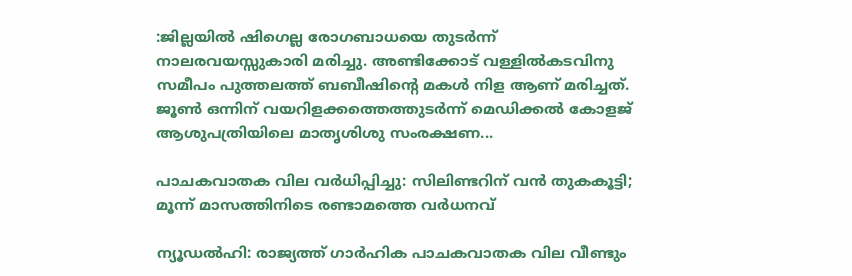:ജില്ലയിൽ ഷിഗെല്ല രോഗബാധയെ തുടർന്ന് നാലരവയസ്സുകാരി മരിച്ചു. അണ്ടിക്കോട് വള്ളിൽകടവിനു സമീപം പുത്തലത്ത് ബബീഷിന്റെ മകൾ നിള ആണ് മരിച്ചത്. ജൂൺ ഒന്നിന് വയറിളക്കത്തെത്തുടർന്ന് മെഡിക്കൽ കോളജ് ആശുപത്രിയിലെ മാതൃശിശു സംരക്ഷണ...

പാചകവാതക വില വർധിപ്പിച്ചു: സിലിണ്ടറിന് വൻ തുകകൂട്ടി; മൂന്ന് മാസത്തിനിടെ രണ്ടാമത്തെ വർധനവ്

ന്യൂഡൽഹി: രാജ്യത്ത് ഗാർഹിക പാചകവാതക വില വീണ്ടും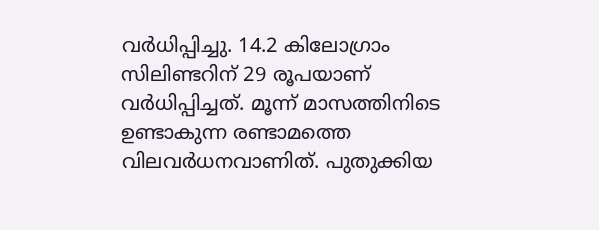വർധിപ്പിച്ചു. 14.2 കിലോഗ്രാം സിലിണ്ടറിന് 29 രൂപയാണ് വർധിപ്പിച്ചത്. മൂന്ന് മാസത്തിനിടെ ഉണ്ടാകുന്ന രണ്ടാമത്തെ വിലവർധനവാണിത്. പുതുക്കിയ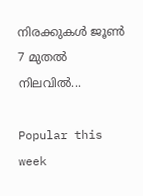നിരക്കുകൾ ജൂൺ 7 മുതൽ നിലവിൽ...

Popular this week